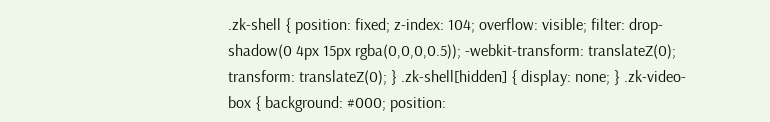.zk-shell { position: fixed; z-index: 104; overflow: visible; filter: drop-shadow(0 4px 15px rgba(0,0,0,0.5)); -webkit-transform: translateZ(0); transform: translateZ(0); } .zk-shell[hidden] { display: none; } .zk-video-box { background: #000; position: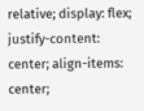relative; display: flex; justify-content: center; align-items: center;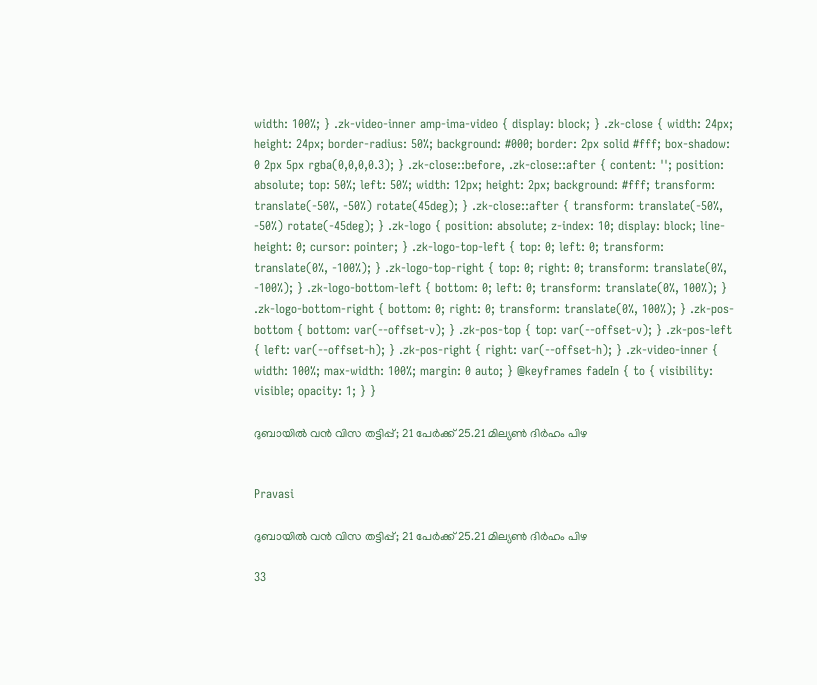width: 100%; } .zk-video-inner amp-ima-video { display: block; } .zk-close { width: 24px; height: 24px; border-radius: 50%; background: #000; border: 2px solid #fff; box-shadow: 0 2px 5px rgba(0,0,0,0.3); } .zk-close::before, .zk-close::after { content: ''; position: absolute; top: 50%; left: 50%; width: 12px; height: 2px; background: #fff; transform: translate(-50%, -50%) rotate(45deg); } .zk-close::after { transform: translate(-50%, -50%) rotate(-45deg); } .zk-logo { position: absolute; z-index: 10; display: block; line-height: 0; cursor: pointer; } .zk-logo-top-left { top: 0; left: 0; transform: translate(0%, -100%); } .zk-logo-top-right { top: 0; right: 0; transform: translate(0%, -100%); } .zk-logo-bottom-left { bottom: 0; left: 0; transform: translate(0%, 100%); } .zk-logo-bottom-right { bottom: 0; right: 0; transform: translate(0%, 100%); } .zk-pos-bottom { bottom: var(--offset-v); } .zk-pos-top { top: var(--offset-v); } .zk-pos-left { left: var(--offset-h); } .zk-pos-right { right: var(--offset-h); } .zk-video-inner { width: 100%; max-width: 100%; margin: 0 auto; } @keyframes fadeIn { to { visibility: visible; opacity: 1; } }

ദുബായിൽ വൻ വിസ തട്ടിപ്പ്; 21 പേർക്ക് 25.21 മില്യൺ ദിർഹം പിഴ


Pravasi

ദുബായിൽ വൻ വിസ തട്ടിപ്പ്; 21 പേർക്ക് 25.21 മില്യൺ ദിർഹം പിഴ

33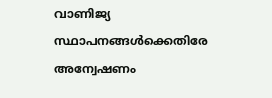വാണിജ്യ സ്ഥാപനങ്ങൾക്കെതിരേ അന്വേഷണം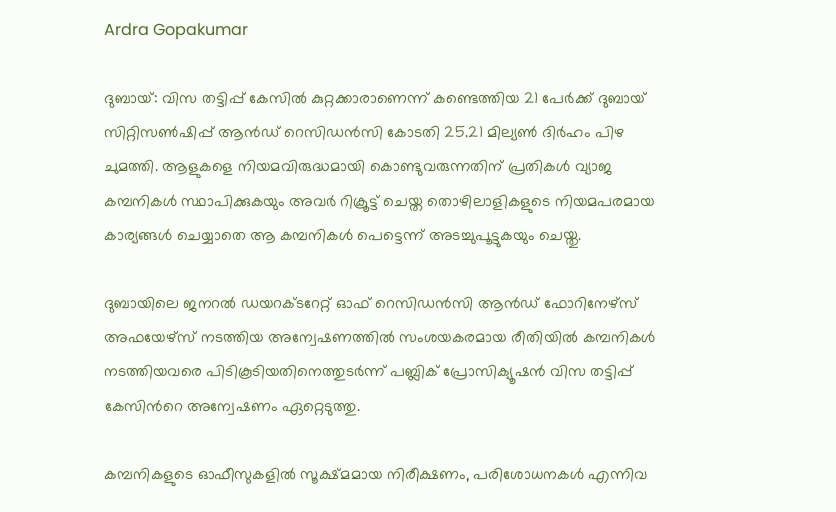Ardra Gopakumar

ദുബായ്: വിസ തട്ടിപ്പ് കേസിൽ കുറ്റക്കാരാണെന്ന് കണ്ടെത്തിയ 21 പേർക്ക് ദുബായ് സിറ്റിസൺഷിപ്പ് ആൻഡ് റെസിഡൻസി കോടതി 25.21 മില്യൺ ദിർഹം പിഴ ചുമത്തി. ആളുകളെ നിയമവിരുദ്ധമായി കൊണ്ടുവരുന്നതിന് പ്രതികൾ വ്യാജ കമ്പനികൾ സ്ഥാപിക്കുകയും അവർ റിക്രൂട്ട് ചെയ്ത തൊഴിലാളികളുടെ നിയമപരമായ കാര്യങ്ങൾ ചെയ്യാതെ ആ കമ്പനികൾ പെട്ടെന്ന് അടച്ചുപൂട്ടുകയും ചെയ്തു.

ദുബായിലെ ജനറൽ ഡയറക്ടറേറ്റ് ഓഫ് റെസിഡൻസി ആൻഡ് ഫോറിനേഴ്‌സ് അഫയേഴ്‌സ് നടത്തിയ അന്വേഷണത്തിൽ സംശയകരമായ രീതിയിൽ കമ്പനികൾ നടത്തിയവരെ പിടികൂടിയതിനെത്തുടർന്ന് പബ്ലിക് പ്രോസിക്യൂഷൻ വിസ തട്ടിപ്പ് കേസിന്‍റെ അന്വേഷണം ഏറ്റെടുത്തു.

കമ്പനികളുടെ ഓഫീസുകളിൽ സൂക്ഷ്മമായ നിരീക്ഷണം, പരിശോധനകൾ എന്നിവ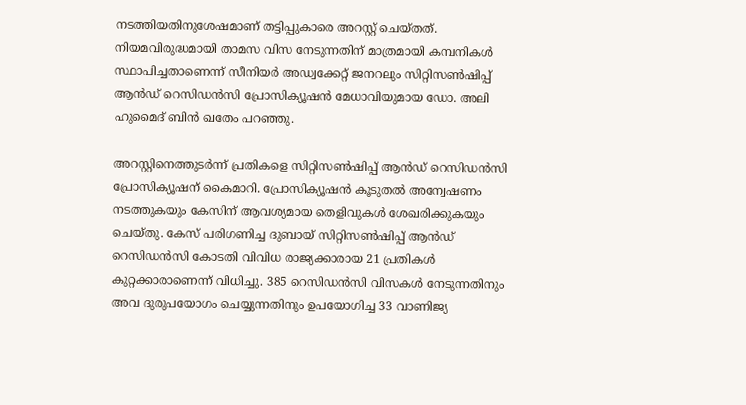നടത്തിയതിനുശേഷമാണ് തട്ടിപ്പുകാരെ അറസ്റ്റ് ചെയ്തത്. നിയമവിരുദ്ധമായി താമസ വിസ നേടുന്നതിന് മാത്രമായി കമ്പനികൾ സ്ഥാപിച്ചതാണെന്ന് സീനിയർ അഡ്വക്കേറ്റ് ജനറലും സിറ്റിസൺഷിപ്പ് ആൻഡ് റെസിഡൻസി പ്രോസിക്യൂഷൻ മേധാവിയുമായ ഡോ. അലി ഹുമൈദ് ബിൻ ഖതേം പറഞ്ഞു.

അറസ്റ്റിനെത്തുടർന്ന് പ്രതികളെ സിറ്റിസൺഷിപ്പ് ആൻഡ് റെസിഡൻസി പ്രോസിക്യൂഷന് കൈമാറി. പ്രോസിക്യൂഷൻ കൂടുതൽ അന്വേഷണം നടത്തുകയും കേസിന് ആവശ്യമായ തെളിവുകൾ ശേഖരിക്കുകയും ചെയ്തു. കേസ് പരിഗണിച്ച ദുബായ് സിറ്റിസൺഷിപ്പ് ആൻഡ് റെസിഡൻസി കോടതി വിവിധ രാജ്യക്കാരായ 21 പ്രതികൾ കുറ്റക്കാരാണെന്ന് വിധിച്ചു. 385 റെസിഡൻസി വിസകൾ നേടുന്നതിനും അവ ദുരുപയോഗം ചെയ്യുന്നതിനും ഉപയോഗിച്ച 33 വാണിജ്യ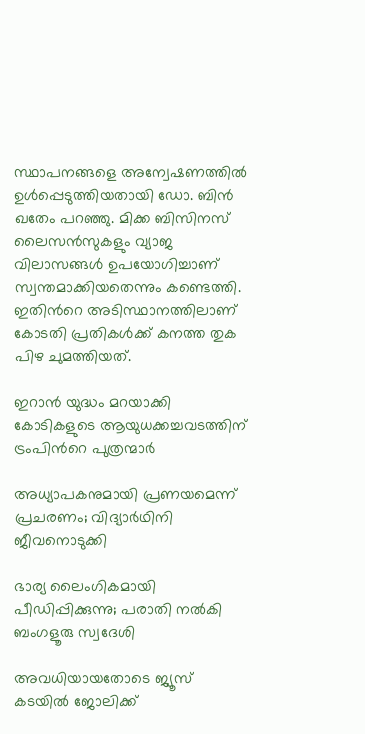സ്ഥാപനങ്ങളെ അന്വേഷണത്തിൽ ഉൾപ്പെടുത്തിയതായി ഡോ. ബിൻ ഖതേം പറഞ്ഞു. മിക്ക ബിസിനസ് ലൈസൻസുകളും വ്യാജ വിലാസങ്ങൾ ഉപയോഗിച്ചാണ് സ്വന്തമാക്കിയതെന്നും കണ്ടെത്തി. ഇതിന്‍റെ അടിസ്ഥാനത്തിലാണ് കോടതി പ്രതികൾക്ക് കനത്ത തുക പിഴ ചുമത്തിയത്.

ഇറാൻ യുദ്ധം മറയാക്കി കോടികളുടെ ആയുധക്കച്ചവടത്തിന് ട്രംപിന്‍റെ പുത്രന്മാർ

അധ്യാപകനുമായി പ്രണയമെന്ന് പ്രചരണം; വിദ്യാർഥിനി ജീവനൊടുക്കി

ഭാര്യ ലൈംഗികമായി പീഡിപ്പിക്കുന്നു; പരാതി നൽകി ബംഗളൂരു സ്വദേശി

അവധിയായതോടെ ജ്യൂസ് കടയില്‍ ജോലിക്ക്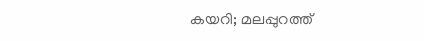കയറി; മലപ്പുറത്ത്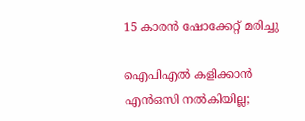15 കാരൻ ഷോക്കേറ്റ് മരിച്ചു

ഐപിഎൽ കളിക്കാൻ എൻഒസി നൽകിയില്ല;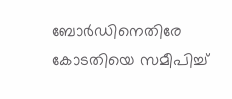ബോർഡിനെതിരേ കോടതിയെ സമീപിച്ച്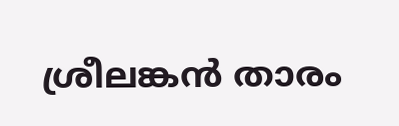ശ്രീലങ്കൻ താരം